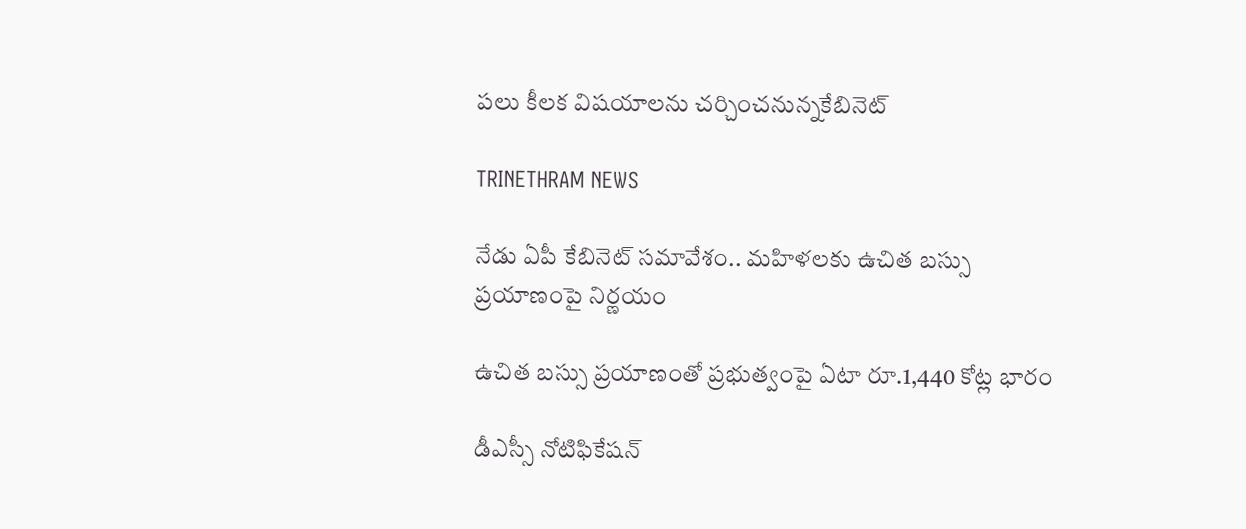పలు కీలక విషయాలను చర్చించనున్నకేబినెట్

TRINETHRAM NEWS

నేడు ఏపీ కేబినెట్ సమావేశం.. మహిళలకు ఉచిత బస్సు ప్రయాణంపై నిర్ణయం

ఉచిత బస్సు ప్రయాణంతో ప్రభుత్వంపై ఏటా రూ.1,440 కోట్ల భారం

డీఎస్సీ నోటిఫికేషన్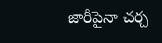జారీపైనా చర్చ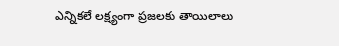ఎన్నికలే లక్ష్యంగా ప్రజలకు తాయిలాలు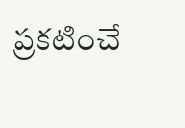ప్రకటించే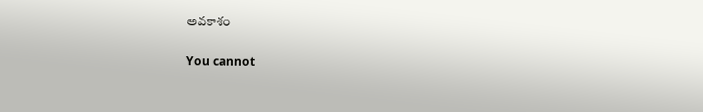అవకాశం

You cannot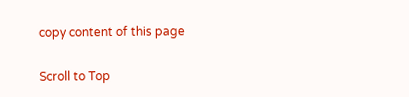copy content of this page

Scroll to Top